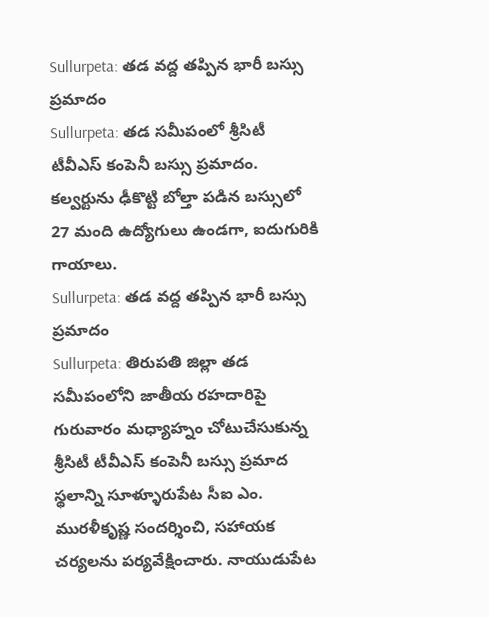Sullurpeta: తడ వద్ద తప్పిన భారీ బస్సు ప్రమాదం
Sullurpeta: తడ సమీపంలో శ్రీసిటీ టీవీఎస్ కంపెనీ బస్సు ప్రమాదం. కల్వర్టును ఢీకొట్టి బోల్తా పడిన బస్సులో 27 మంది ఉద్యోగులు ఉండగా, ఐదుగురికి గాయాలు.
Sullurpeta: తడ వద్ద తప్పిన భారీ బస్సు ప్రమాదం
Sullurpeta: తిరుపతి జిల్లా తడ సమీపంలోని జాతీయ రహదారిపై గురువారం మధ్యాహ్నం చోటుచేసుకున్న శ్రీసిటీ టీవీఎస్ కంపెనీ బస్సు ప్రమాద స్థలాన్ని సూళ్ళూరుపేట సీఐ ఎం. మురళీకృష్ణ సందర్శించి, సహాయక చర్యలను పర్యవేక్షించారు. నాయుడుపేట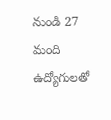నుండి 27 మంది ఉద్యోగులతో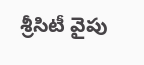శ్రీసిటీ వైపు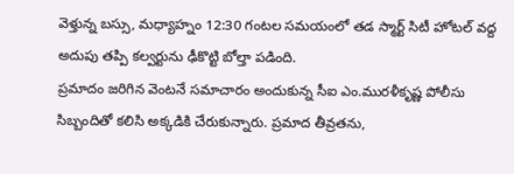వెళ్తున్న బస్సు, మధ్యాహ్నం 12:30 గంటల సమయంలో తడ స్మార్ట్ సిటీ హోటల్ వద్ద అదుపు తప్పి కల్వర్టును ఢీకొట్టి బోల్తా పడింది.
ప్రమాదం జరిగిన వెంటనే సమాచారం అందుకున్న సీఐ ఎం.మురళీకృష్ణ పోలీసు సిబ్బందితో కలిసి అక్కడికి చేరుకున్నారు. ప్రమాద తీవ్రతను,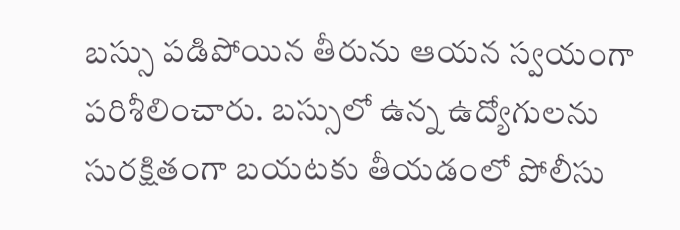బస్సు పడిపోయిన తీరును ఆయన స్వయంగా పరిశీలించారు. బస్సులో ఉన్న ఉద్యోగులను సురక్షితంగా బయటకు తీయడంలో పోలీసు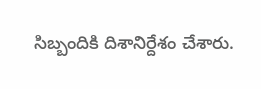సిబ్బందికి దిశానిర్దేశం చేశారు.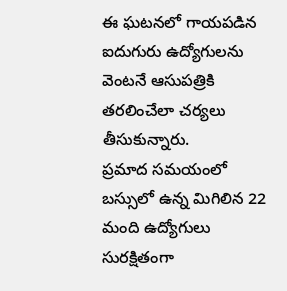ఈ ఘటనలో గాయపడిన ఐదుగురు ఉద్యోగులను వెంటనే ఆసుపత్రికి తరలించేలా చర్యలు తీసుకున్నారు.
ప్రమాద సమయంలో బస్సులో ఉన్న మిగిలిన 22 మంది ఉద్యోగులు సురక్షితంగా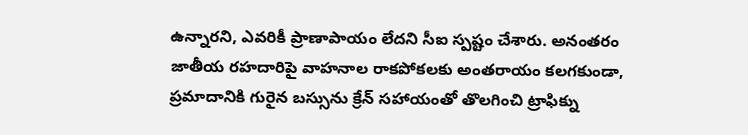ఉన్నారని, ఎవరికీ ప్రాణాపాయం లేదని సీఐ స్పష్టం చేశారు. అనంతరం జాతీయ రహదారిపై వాహనాల రాకపోకలకు అంతరాయం కలగకుండా, ప్రమాదానికి గురైన బస్సును క్రేన్ సహాయంతో తొలగించి ట్రాఫిక్ను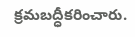క్రమబద్ధీకరించారు.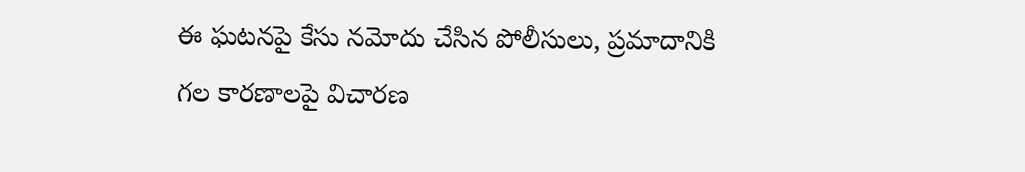ఈ ఘటనపై కేసు నమోదు చేసిన పోలీసులు, ప్రమాదానికి గల కారణాలపై విచారణ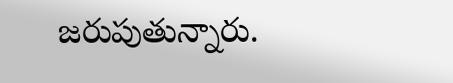జరుపుతున్నారు.